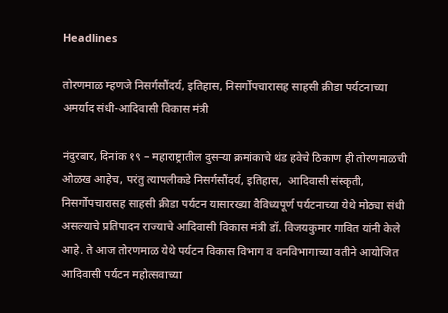Headlines

तोरणमाळ म्हणजे निसर्गसौंदर्य, इतिहास, निसर्गोपचारासह साहसी क्रीडा पर्यटनाच्या अमर्याद संधी-आदिवासी विकास मंत्री

नंदुरबार, दिनांक १९ – महाराष्ट्रातील दुसऱ्या क्रमांकाचे थंड हवेचे ठिकाण ही तोरणमाळची ओळख आहेच, परंतु त्यापलीकडे निसर्गसौंदर्य, इतिहास,  आदिवासी संस्कृती, निसर्गोपचारासह साहसी क्रीडा पर्यटन यासारख्या वैविध्यपूर्ण पर्यटनाच्या येथे मोठ्या संधी असल्याचे प्रतिपादन राज्याचे आदिवासी विकास मंत्री डॉ. विजयकुमार गावित यांनी केले आहे. ते आज तोरणमाळ येथे पर्यटन विकास विभाग व वनविभागाच्या वतीने आयोजित आदिवासी पर्यटन महोत्सवाच्या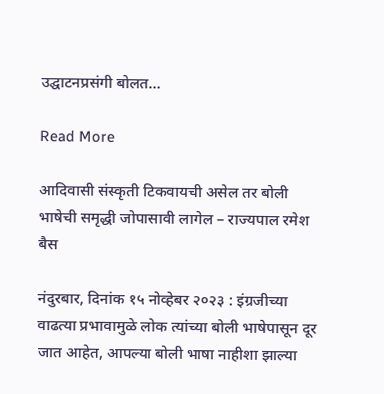उद्घाटनप्रसंगी बोलत…

Read More

आदिवासी संस्कृती टिकवायची असेल तर बोली भाषेची समृद्धी जोपासावी लागेल – राज्यपाल रमेश बैस

नंदुरबार, दिनांक १५ नोव्हेबर २०२३ : इंग्रजीच्या वाढत्या प्रभावामुळे लोक त्यांच्या बोली भाषेपासून दूर जात आहेत, आपल्या बोली भाषा नाहीशा झाल्या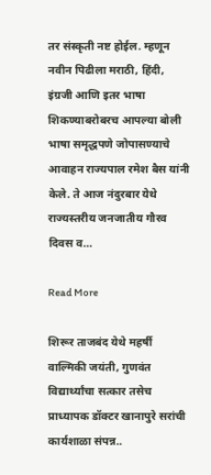तर संस्कृती नष्ट होईल. म्हणून नवीन पिढीला मराठी, हिंदी, इंग्रजी आणि इतर भाषा शिकण्याबरोबरच आपल्या बोली भाषा समृद्धपणे जोपासण्याचे आवाहन राज्यपाल रमेश बैस यांनी केले. ते आज नंदुरबार येथे राज्यस्तरीय जनजातीय गौरव दिवस व…

Read More

शिरूर ताजबंद येथे महर्षी वाल्मिकी जयंती, गुणवंत विद्यार्थ्यांचा सत्कार तसेच प्राध्यापक डॉक्टर खानापुरे सरांची कार्यशाळा संपन्न..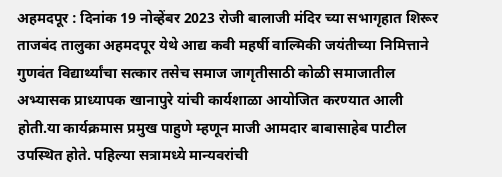अहमदपूर : दिनांक 19 नोव्हेंबर 2023 रोजी बालाजी मंदिर च्या सभागृहात शिरूर ताजबंद तालुका अहमदपूर येथे आद्य कवी महर्षी वाल्मिकी जयंतीच्या निमित्ताने गुणवंत विद्यार्थ्यांचा सत्कार तसेच समाज जागृतीसाठी कोळी समाजातील अभ्यासक प्राध्यापक खानापुरे यांची कार्यशाळा आयोजित करण्यात आली होती.या कार्यक्रमास प्रमुख पाहुणे म्हणून माजी आमदार बाबासाहेब पाटील उपस्थित होते. पहिल्या सत्रामध्ये मान्यवरांची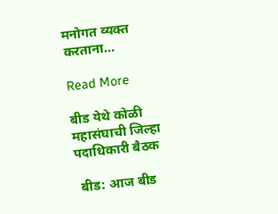मनोगत व्यक्त करताना…

Read More

बीड येथे कोळी महासंघाची जिल्हा पदाधिकारी बैठक

 बीड: आज बीड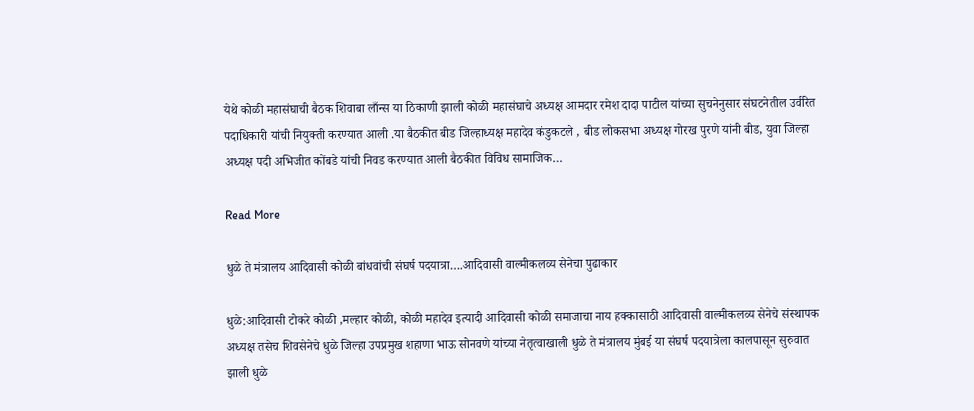येथे कोळी महासंघाची बैठक शिवाबा लाँन्स या ठिकाणी झाली कोळी महासंघाचे अध्यक्ष आमदार रमेश दादा पाटील यांच्या सुचनेनुसार संघटनेतील उर्वरित पदाधिकारी यांची नियुक्ती करण्यात आली .या बैठकीत बीड जिल्हाध्यक्ष महादेव कंडुकटले , बीड लोकसभा अध्यक्ष गोरख पुरणे यांनी बीड, युवा जिल्हा अध्यक्ष पदी अभिजीत कोंबडे यांची निवड करण्यात आली बैठकीत विविध सामाजिक…

Read More

धुळे ते मंत्रालय आदिवासी कोळी बांधवांची संघर्ष पदयात्रा….आदिवासी वाल्मीकलव्य सेनेचा पुढाकार

धुळे:आदिवासी टोकरे कोळी ,मल्हार कोळी, कोळी महादेव इत्यादी आदिवासी कोळी समाजाचा नाय हक्कासाठी आदिवासी वाल्मीकलव्य सेनेचे संस्थापक अध्यक्ष तसेच शिवसेनेचे धुळे जिल्हा उपप्रमुख शहाणा भाऊ सोनवणे यांच्या नेतृत्वाखाली धुळे ते मंत्रालय मुंबई या संघर्ष पदयात्रेला कालपासून सुरुवात झाली धुळे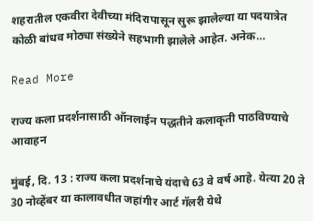शहरातील एकवीरा देवीच्या मंदिरापासून सुरू झालेल्या या पदयात्रेत कोळी बांधव मोठ्या संख्येने सहभागी झालेले आहेत. अनेक…

Read More

राज्य कला प्रदर्शनासाठी ऑनलाईन पद्धतीने कलाकृती पाठविण्याचे आवाहन

मुंबई, दि. 13 : राज्य कला प्रदर्शनाचे यंदाचे 63 वे वर्ष आहे. येत्या 20 ते 30 नोव्हेंबर या कालावधीत जहांगीर आर्ट गॅलरी येथे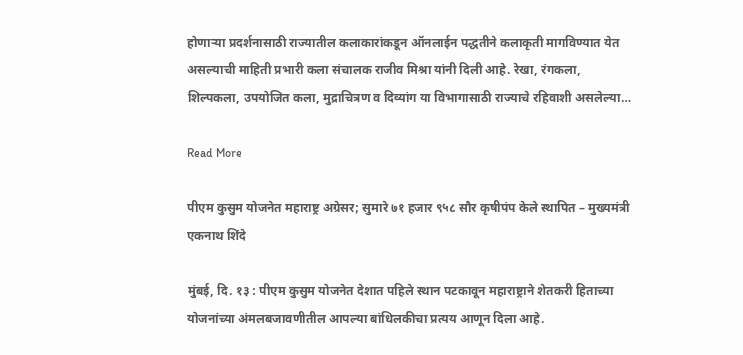होणाऱ्या प्रदर्शनासाठी राज्यातील कलाकारांकडून ऑनलाईन पद्धतीने कलाकृती मागविण्यात येत असल्याची माहिती प्रभारी कला संचालक राजीव मिश्रा यांनी दिली आहे. रेखा, रंगकला, शिल्पकला, उपयोजित कला, मुद्राचित्रण व दिव्यांग या विभागासाठी राज्याचे रहिवाशी असलेल्या…

Read More

पीएम कुसुम योजनेत महाराष्ट्र अग्रेसर; सुमारे ७१ हजार ९५८ सौर कृषीपंप केले स्थापित – मुख्यमंत्री एकनाथ शिंदे

मुंबई, दि. १३ : पीएम कुसुम योजनेत देशात पहिले स्थान पटकावून महाराष्ट्राने शेतकरी हिताच्या योजनांच्या अंमलबजावणीतील आपल्या बांधिलकीचा प्रत्यय आणून दिला आहे.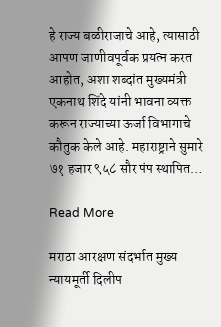हे राज्य बळीराजाचे आहे, त्यासाठी आपण जाणीवपूर्वक प्रयत्न करत आहोत, अशा शब्दांत मुख्यमंत्री एकनाथ शिंदे यांनी भावना व्यक्त करून राज्याच्या ऊर्जा विभागाचे कौतुक केले आहे. महाराष्ट्राने सुमारे ७१ हजार ९५८ सौर पंप स्थापित…

Read More

मराठा आरक्षण संदर्भात मुख्य न्यायमूर्ती दिलीप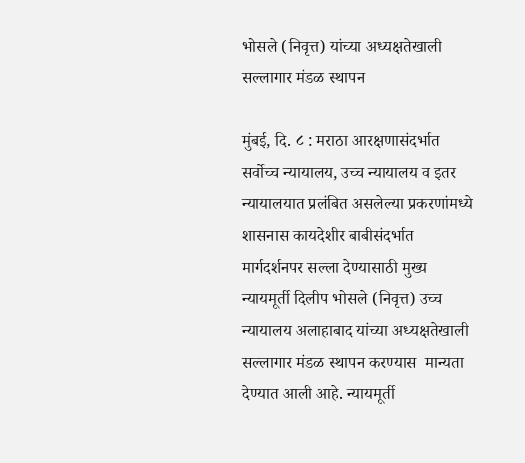भोसले (निवृत्त) यांच्या अध्यक्षतेखाली सल्लागार मंडळ स्थापन

मुंबई, दि. ८ : मराठा आरक्षणासंदर्भात सर्वोच्च न्यायालय, उच्च न्यायालय व इतर न्यायालयात प्रलंबित असलेल्या प्रकरणांमध्ये शासनास कायदेशीर बाबीसंदर्भात मार्गदर्शनपर सल्ला देण्यासाठी मुख्य न्यायमूर्ती दिलीप भोसले (निवृत्त) उच्च न्यायालय अलाहाबाद यांच्या अध्यक्षतेखाली सल्लागार मंडळ स्थापन करण्यास  मान्यता देण्यात आली आहे. न्यायमूर्ती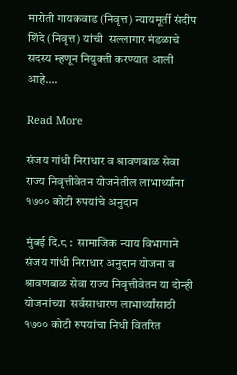मारोती गायकवाड (निवृत्त) न्यायमूर्ती संदीप शिंदे (निवृत्त) यांची  सल्लागार मंडळाचे सदस्य म्हणून नियुक्ती करण्यात आली आहे….

Read More

संजय गांधी निराधार व श्रावणबाळ सेवा राज्य निवृत्तीवेतन योजनेतील लाभार्थ्यांना १७०० कोटी रुपयांचे अनुदान

मुंबई दि.८ :  सामाजिक न्याय विभागाने संजय गांधी निराधार अनुदान योजना व श्रावणबाळ सेवा राज्य निवृत्तीवेतन या दोन्ही योजनांच्या  सर्वसाधारण लाभार्थ्यांसाठी १७०० कोटी रुपयांचा निधी वितरित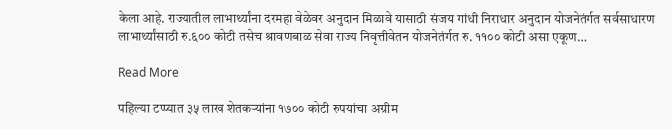केला आहे. राज्यातील लाभार्थ्यांना दरमहा वेळेवर अनुदान मिळावे यासाठी संजय गांधी निराधार अनुदान योजनेतंर्गत सर्वसाधारण लाभार्थ्यांसाठी रु.६०० कोटी तसेच श्रावणबाळ सेवा राज्य निवृत्तीवेतन योजनेतंर्गत रु. ११०० कोटी असा एकूण…

Read More

पहिल्या टप्प्यात ३५ लाख शेतकऱ्यांना १७०० कोटी रुपयांचा अग्रीम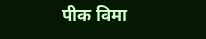पीक विमा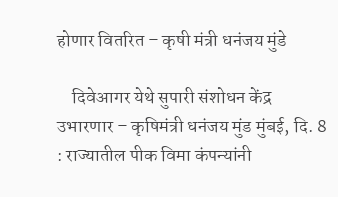होणार वितरित – कृषी मंत्री धनंजय मुंडे

    दिवेआगर येथे सुपारी संशोधन केंद्र उभारणार – कृषिमंत्री धनंजय मुंड मुंबई, दि. 8 : राज्यातील पीक विमा कंपन्यांनी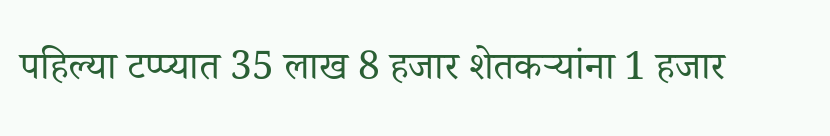पहिल्या टप्प्यात 35 लाख 8 हजार शेतकऱ्यांना 1 हजार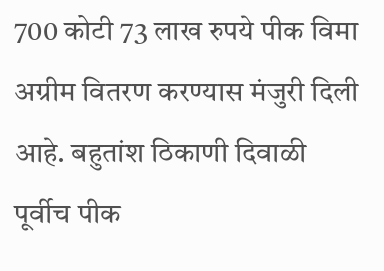700 कोटी 73 लाख रुपये पीक विमा अग्रीम वितरण करण्यास मंजुरी दिली आहे. बहुतांश ठिकाणी दिवाळी पूर्वीच पीक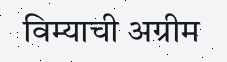विम्याची अग्रीम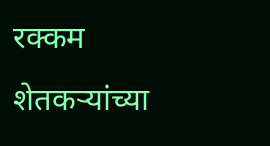रक्कम शेतकऱ्यांच्या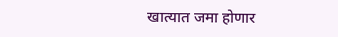खात्यात जमा होणार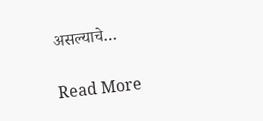असल्याचे…

Read More